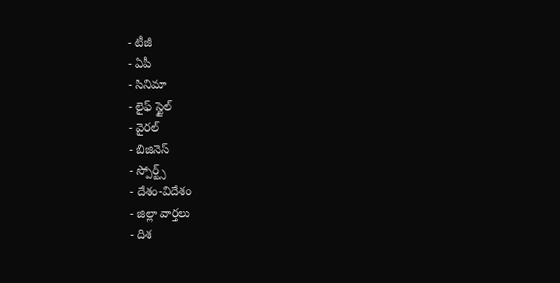- టీజీ
- ఏపీ
- సినిమా
- లైఫ్ స్టైల్
- వైరల్
- బిజినెస్
- స్పోర్ట్స్
- దేశం-విదేశం
- జిల్లా వార్తలు
- దిశ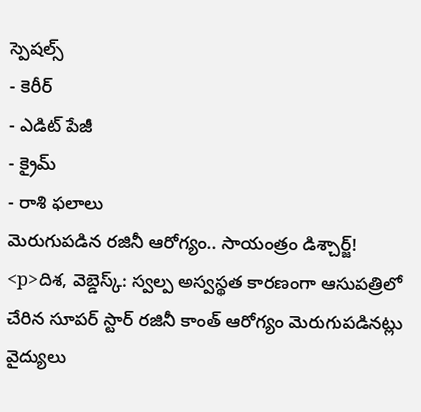స్పెషల్స్
- కెరీర్
- ఎడిట్ పేజీ
- క్రైమ్
- రాశి ఫలాలు
మెరుగుపడిన రజినీ ఆరోగ్యం.. సాయంత్రం డిశ్చార్జ్!
<p>దిశ, వెబ్డెస్క్: స్వల్ప అస్వస్థత కారణంగా ఆసుపత్రిలో చేరిన సూపర్ స్టార్ రజినీ కాంత్ ఆరోగ్యం మెరుగుపడినట్లు వైద్యులు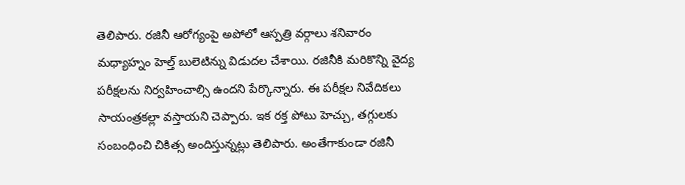తెలిపారు. రజినీ ఆరోగ్యంపై అపోలో ఆస్పత్రి వర్గాలు శనివారం మధ్యాహ్నం హెల్త్ బులెటిన్ను విడుదల చేశాయి. రజినీకి మరికొన్ని వైద్య పరీక్షలను నిర్వహించాల్సి ఉందని పేర్కొన్నారు. ఈ పరీక్షల నివేదికలు సాయంత్రకల్లా వస్తాయని చెప్పారు. ఇక రక్త పోటు హెచ్చు, తగ్గులకు సంబంధించి చికిత్స అందిస్తున్నట్లు తెలిపారు. అంతేగాకుండా రజినీ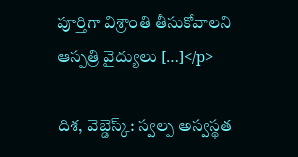పూర్తిగా విశ్రాంతి తీసుకోవాలని ఆస్పత్రి వైద్యులు […]</p>

దిశ, వెబ్డెస్క్: స్వల్ప అస్వస్థత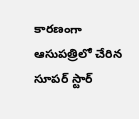కారణంగా ఆసుపత్రిలో చేరిన సూపర్ స్టార్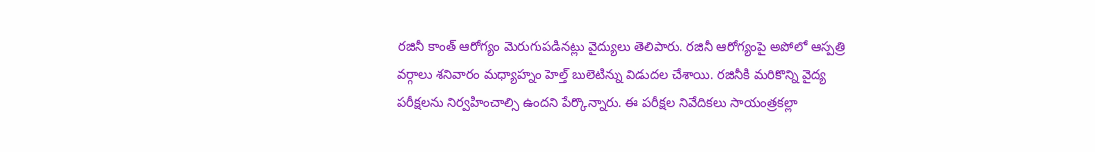రజినీ కాంత్ ఆరోగ్యం మెరుగుపడినట్లు వైద్యులు తెలిపారు. రజినీ ఆరోగ్యంపై అపోలో ఆస్పత్రి వర్గాలు శనివారం మధ్యాహ్నం హెల్త్ బులెటిన్ను విడుదల చేశాయి. రజినీకి మరికొన్ని వైద్య పరీక్షలను నిర్వహించాల్సి ఉందని పేర్కొన్నారు. ఈ పరీక్షల నివేదికలు సాయంత్రకల్లా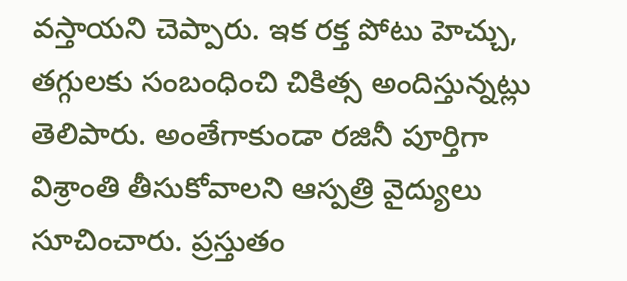వస్తాయని చెప్పారు. ఇక రక్త పోటు హెచ్చు, తగ్గులకు సంబంధించి చికిత్స అందిస్తున్నట్లు తెలిపారు. అంతేగాకుండా రజినీ పూర్తిగా విశ్రాంతి తీసుకోవాలని ఆస్పత్రి వైద్యులు సూచించారు. ప్రస్తుతం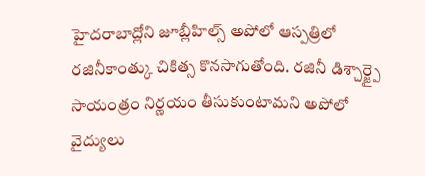హైదరాబాద్లోని జూబ్లీహిల్స్ అపోలో ఆస్పత్రిలో రజినీకాంత్కు చికిత్స కొనసాగుతోంది. రజినీ డిశ్చార్జ్పై సాయంత్రం నిర్ణయం తీసుకుంటామని అపోలో వైద్యులు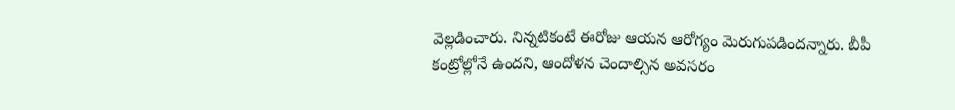వెల్లడించారు. నిన్నటికంటే ఈరోజు ఆయన ఆరోగ్యం మెరుగుపడిందన్నారు. బీపీ కంట్రోల్లోనే ఉందని, ఆందోళన చెందాల్సిన అవసరం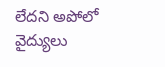లేదని అపోలో వైద్యులు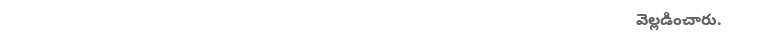వెల్లడించారు.